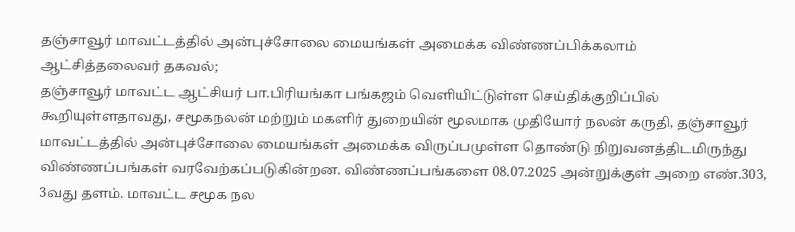தஞ்சாவூர் மாவட்டத்தில் அன்புச்சோலை மையங்கள் அமைக்க விண்ணப்பிக்கலாம்
ஆட்சித்தலைவர் தகவல்;
தஞ்சாவூர் மாவட்ட ஆட்சியர் பா.பிரியங்கா பங்கஜம் வெளியிட்டுள்ள செய்திக்குறிப்பில் கூறியுள்ளதாவது, சமூகநலன் மற்றும் மகளிர் துறையின் மூலமாக முதியோர் நலன் கருதி, தஞ்சாவூர் மாவட்டத்தில் அன்புச்சோலை மையங்கள் அமைக்க விருப்பமுள்ள தொண்டு நிறுவனத்திடமிருந்து விண்ணப்பங்கள் வரவேற்கப்படுகின்றன. விண்ணப்பங்களை 08.07.2025 அன்றுக்குள் அறை எண்.303, 3வது தளம். மாவட்ட சமூக நல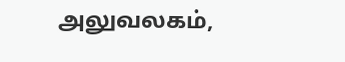அலுவலகம்,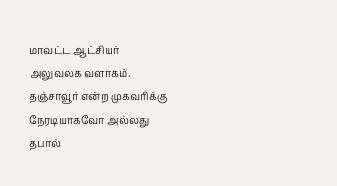மாவட்ட ஆட்சியர் அலுவலக வளாகம். தஞ்சாவூர் என்ற முகவரிக்கு நேரடியாகவோ அல்லது தபால்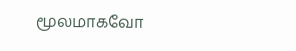மூலமாகவோ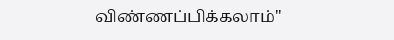விண்ணப்பிக்கலாம்"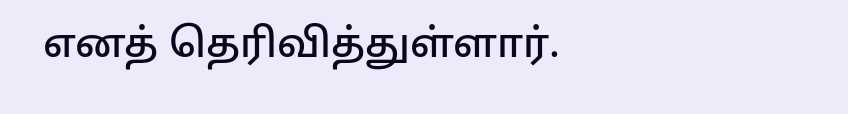எனத் தெரிவித்துள்ளார்.